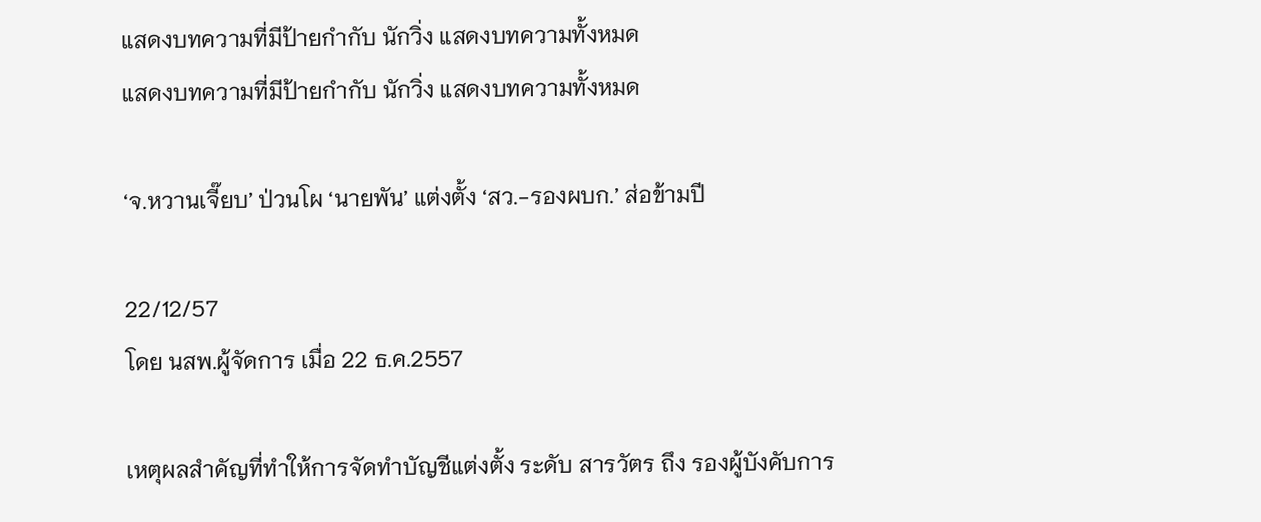แสดงบทความที่มีป้ายกำกับ นักวิ่ง แสดงบทความทั้งหมด
แสดงบทความที่มีป้ายกำกับ นักวิ่ง แสดงบทความทั้งหมด

‘จ.หวานเจี๊ยบ’ ป่วนโผ ‘นายพัน’ แต่งตั้ง ‘สว.-รองผบก.’ ส่อข้ามปี

22/12/57
โดย นสพ.ผู้จัดการ เมื่อ 22 ธ.ค.2557

เหตุผลสำคัญที่ทำให้การจัดทำบัญชีแต่งตั้ง ระดับ สารวัตร ถึง รองผู้บังคับการ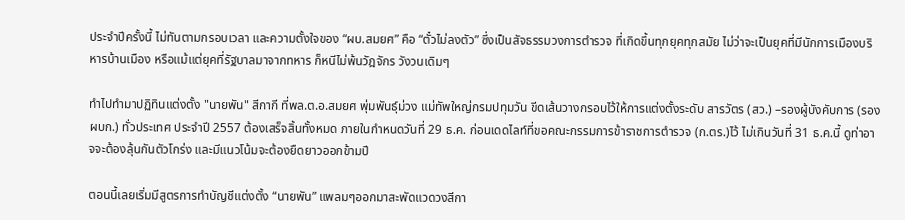ประจำปีครั้งนี้ ไม่ทันตามกรอบเวลา และความตั้งใจของ “ผบ.สมยศ” คือ “ตั๋วไม่ลงตัว” ซึ่งเป็นสัจธรรมวงการตำรวจ ที่เกิดขึ้นทุกยุคทุกสมัย ไม่ว่าจะเป็นยุคที่มีนักการเมืองบริหารบ้านเมือง หรือแม้แต่ยุคที่รัฐบาลมาจากทหาร ก็หนีไม่พ้นวัฎจักร วังวนเดิมๆ

ทำไปทำมาปฏิทินแต่งตั้ง "นายพัน" สีกากี ที่พล.ต.อ.สมยศ พุ่มพันธุ์ม่วง แม่ทัพใหญ่กรมปทุมวัน ขีดเส้นวางกรอบไว้ให้การแต่งตั้งระดับ สารวัตร (สว.) –รองผู้บังคับการ (รองผบก.) ทั่วประเทศ ประจำปี 2557 ต้องเสร็จสิ้นทั้งหมด ภายในกำหนดวันที่ 29 ธ.ค. ก่อนเดดไลท์ที่ขอคณะกรรมการข้าราชการตำรวจ (ก.ตร.)ไว้ ไม่เกินวันที่ 31 ธ.ค.นี้ ดูท่าอาจจะต้องลุ้นกันตัวโกร่ง และมีแนวโน้มจะต้องยืดยาวออกข้ามปี

ตอนนี้เลยเริ่มมีสูตรการทำบัญชีแต่งตั้ง “นายพัน” แพลมๆออกมาสะพัดแวดวงสีกา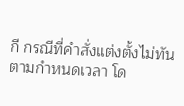กี กรณีที่คำสั่งแต่งตั้งไม่ทันตามกำหนดเวลา โด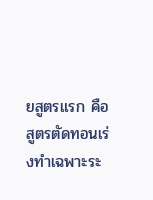ยสูตรแรก คือ สูตรตัดทอนเร่งทำเฉพาะระ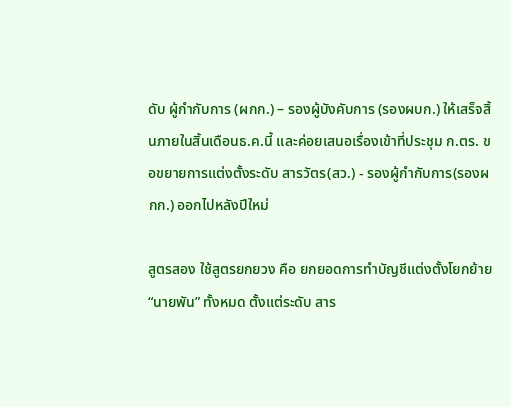ดับ ผู้กำกับการ (ผกก.) – รองผู้บังคับการ (รองผบก.) ให้เสร็จสิ้นภายในสิ้นเดือนธ.ค.นี้ และค่อยเสนอเรื่องเข้าที่ประชุม ก.ตร. ขอขยายการแต่งตั้งระดับ สารวัตร(สว.) - รองผู้กำกับการ(รองผกก.) ออกไปหลังปีใหม่

สูตรสอง ใช้สูตรยกยวง คือ ยกยอดการทำบัญชีแต่งตั้งโยกย้าย “นายพัน” ทั้งหมด ตั้งแต่ระดับ สาร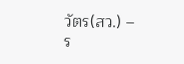วัตร(สว.) – ร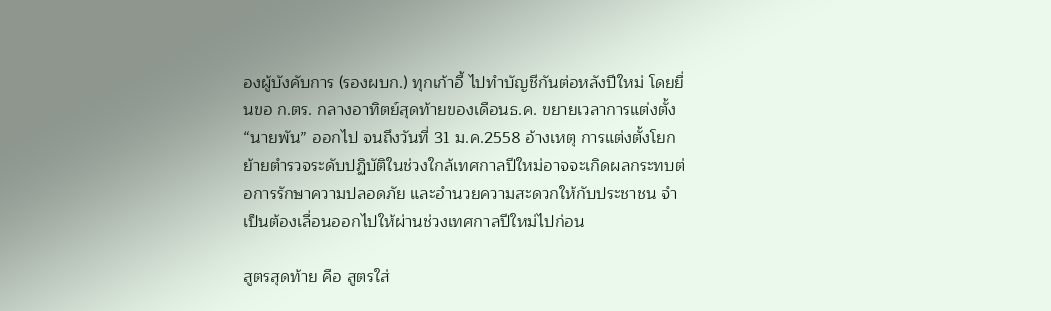องผู้บังคับการ (รองผบก.) ทุกเก้าอี้ ไปทำบัญชีกันต่อหลังปีใหม่ โดยยื่นขอ ก.ตร. กลางอาทิตย์สุดท้ายของเดือนธ.ค. ขยายเวลาการแต่งตั้ง “นายพัน” ออกไป จนถึงวันที่ 31 ม.ค.2558 อ้างเหตุ การแต่งตั้งโยกย้ายตำรวจระดับปฏิบัติในช่วงใกล้เทศกาลปีใหม่อาจจะเกิดผลกระทบต่อการรักษาความปลอดภัย และอำนวยความสะดวกให้กับประชาชน จำเป็นต้องเลื่อนออกไปให้ผ่านช่วงเทศกาลปีใหม่ไปก่อน

สูตรสุดท้าย คือ สูตรใส่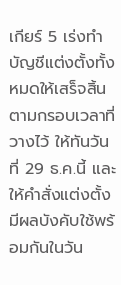เกียร์ 5 เร่งทำบัญชีแต่งตั้งทั้งหมดให้เสร็จสิ้นตามกรอบเวลาที่วางไว้ ให้ทันวันที่ 29 ธ.ค.นี้ และให้คำสั่งแต่งตั้งมีผลบังคับใช้พร้อมกันในวัน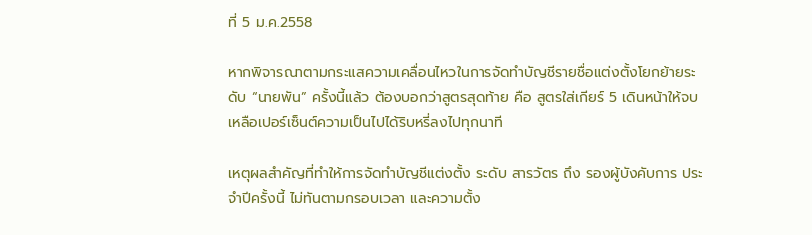ที่ 5 ม.ค.2558

หากพิจารณาตามกระแสความเคลื่อนไหวในการจัดทำบัญชีรายชื่อแต่งตั้งโยกย้ายระดับ “นายพัน” ครั้งนี้แล้ว ต้องบอกว่าสูตรสุดท้าย คือ สูตรใส่เกียร์ 5 เดินหน้าให้จบ เหลือเปอร์เซ็นต์ความเป็นไปได้ริบหรี่ลงไปทุกนาที

เหตุผลสำคัญที่ทำให้การจัดทำบัญชีแต่งตั้ง ระดับ สารวัตร ถึง รองผู้บังคับการ ประจำปีครั้งนี้ ไม่ทันตามกรอบเวลา และความตั้ง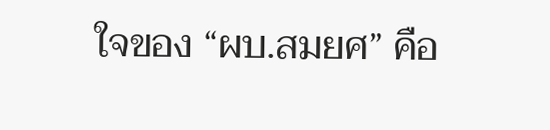ใจของ “ผบ.สมยศ” คือ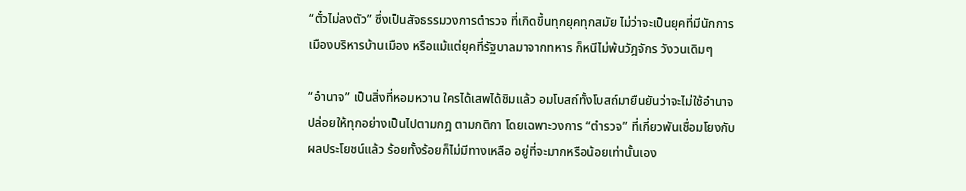“ตั๋วไม่ลงตัว” ซึ่งเป็นสัจธรรมวงการตำรวจ ที่เกิดขึ้นทุกยุคทุกสมัย ไม่ว่าจะเป็นยุคที่มีนักการเมืองบริหารบ้านเมือง หรือแม้แต่ยุคที่รัฐบาลมาจากทหาร ก็หนีไม่พ้นวัฎจักร วังวนเดิมๆ

“อำนาจ” เป็นสิ่งที่หอมหวาน ใครได้เสพได้ชิมแล้ว อมโบสถ์ทั้งโบสถ์มายืนยันว่าจะไม่ใช้อำนาจ ปล่อยให้ทุกอย่างเป็นไปตามกฎ ตามกติกา โดยเฉพาะวงการ “ตำรวจ” ที่เกี่ยวพันเชื่อมโยงกับผลประโยชน์แล้ว ร้อยทั้งร้อยก็ไม่มีทางเหลือ อยู่ที่จะมากหรือน้อยเท่านั้นเอง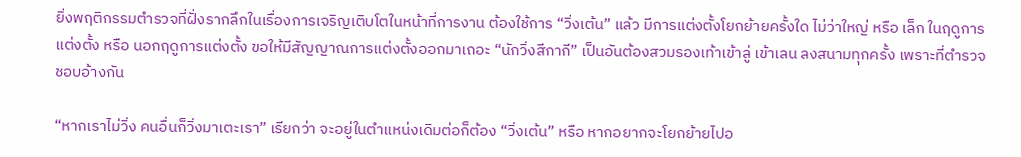ยิ่งพฤติกรรมตำรวจที่ฝั่งรากลึกในเรื่องการเจริญเติบโตในหน้าที่การงาน ต้องใช้การ “วิ่งเต้น” แล้ว มีการแต่งตั้งโยกย้ายครั้งใด ไม่ว่าใหญ่ หรือ เล็ก ในฤดูการแต่งตั้ง หรือ นอกฤดูการแต่งตั้ง ขอให้มีสัญญาณการแต่งตั้งออกมาเถอะ “นักวิ่งสีกากี” เป็นอันต้องสวมรองเท้าเข้าลู่ เข้าเลน ลงสนามทุกครั้ง เพราะที่ตำรวจชอบอ้างกัน

“หากเราไม่วิ่ง คนอื่นก็วิ่งมาเตะเรา” เรียกว่า จะอยู่ในตำแหน่งเดิมต่อก็ต้อง “วิ่งเต้น” หรือ หากอยากจะโยกย้ายไปอ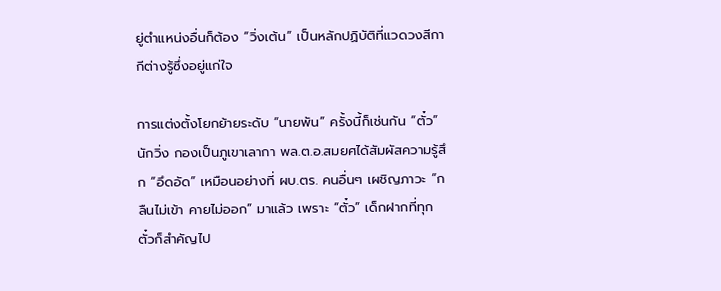ยู่ตำแหน่งอื่นก็ต้อง “วิ่งเต้น” เป็นหลักปฏิบัติที่แวดวงสีกากีต่างรู้ซึ่งอยู่แก่ใจ

การแต่งตั้งโยกย้ายระดับ “นายพัน” ครั้งนี้ก็เช่นกัน “ตั๋ว”นักวิ่ง กองเป็นภูเขาเลากา พล.ต.อ.สมยศได้สัมผัสความรู้สึก “อึดอัด” เหมือนอย่างที่ ผบ.ตร. คนอื่นๆ เผชิญภาวะ “กลืนไม่เข้า คายไม่ออก” มาแล้ว เพราะ “ตั๋ว” เด็กฝากที่ทุกตั๋วก็สำคัญไป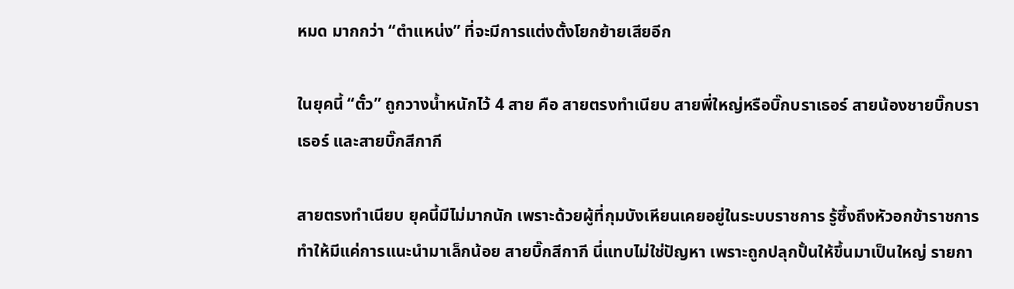หมด มากกว่า “ตำแหน่ง” ที่จะมีการแต่งตั้งโยกย้ายเสียอีก

ในยุคนี้ “ตั๋ว” ถูกวางน้ำหนักไว้ 4 สาย คือ สายตรงทำเนียบ สายพี่ใหญ่หรือบิ๊กบราเธอร์ สายน้องชายบิ๊กบราเธอร์ และสายบิ๊กสีกากี

สายตรงทำเนียบ ยุคนี้มีไม่มากนัก เพราะด้วยผู้ที่กุมบังเหียนเคยอยู่ในระบบราชการ รู้ซึ้งถึงหัวอกข้าราชการ ทำให้มีแค่การแนะนำมาเล็กน้อย สายบิ๊กสีกากี นี่แทบไม่ใช่ปัญหา เพราะถูกปลุกปั้นให้ขึ้นมาเป็นใหญ่ รายกา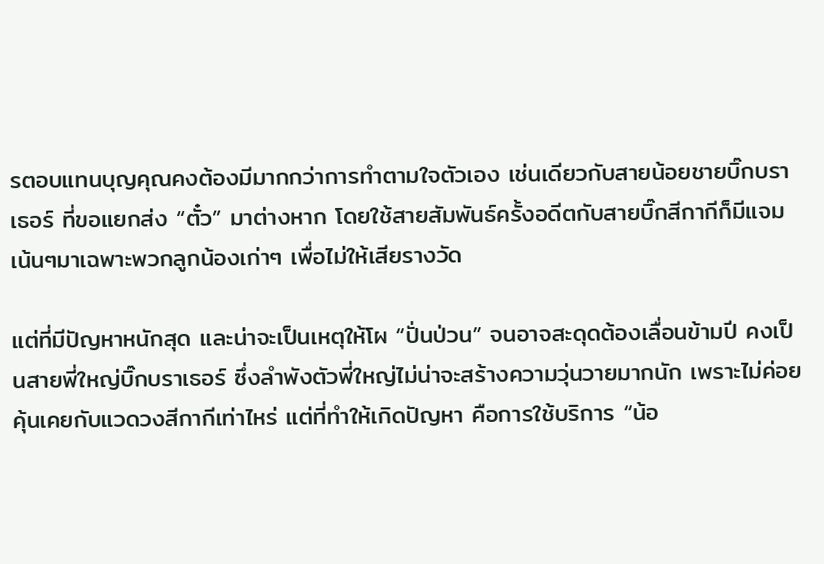รตอบแทนบุญคุณคงต้องมีมากกว่าการทำตามใจตัวเอง เช่นเดียวกับสายน้อยชายบิ๊กบราเธอร์ ที่ขอแยกส่ง “ตั๋ว” มาต่างหาก โดยใช้สายสัมพันธ์ครั้งอดีตกับสายบิ๊กสีกากีก็มีแจมเน้นๆมาเฉพาะพวกลูกน้องเก่าๆ เพื่อไม่ให้เสียรางวัด

แต่ที่มีปัญหาหนักสุด และน่าจะเป็นเหตุให้โผ “ปั่นป่วน” จนอาจสะดุดต้องเลื่อนข้ามปี คงเป็นสายพี่ใหญ่บิ๊กบราเธอร์ ซึ่งลำพังตัวพี่ใหญ่ไม่น่าจะสร้างความวุ่นวายมากนัก เพราะไม่ค่อยคุ้นเคยกับแวดวงสีกากีเท่าไหร่ แต่ที่ทำให้เกิดปัญหา คือการใช้บริการ “น้อ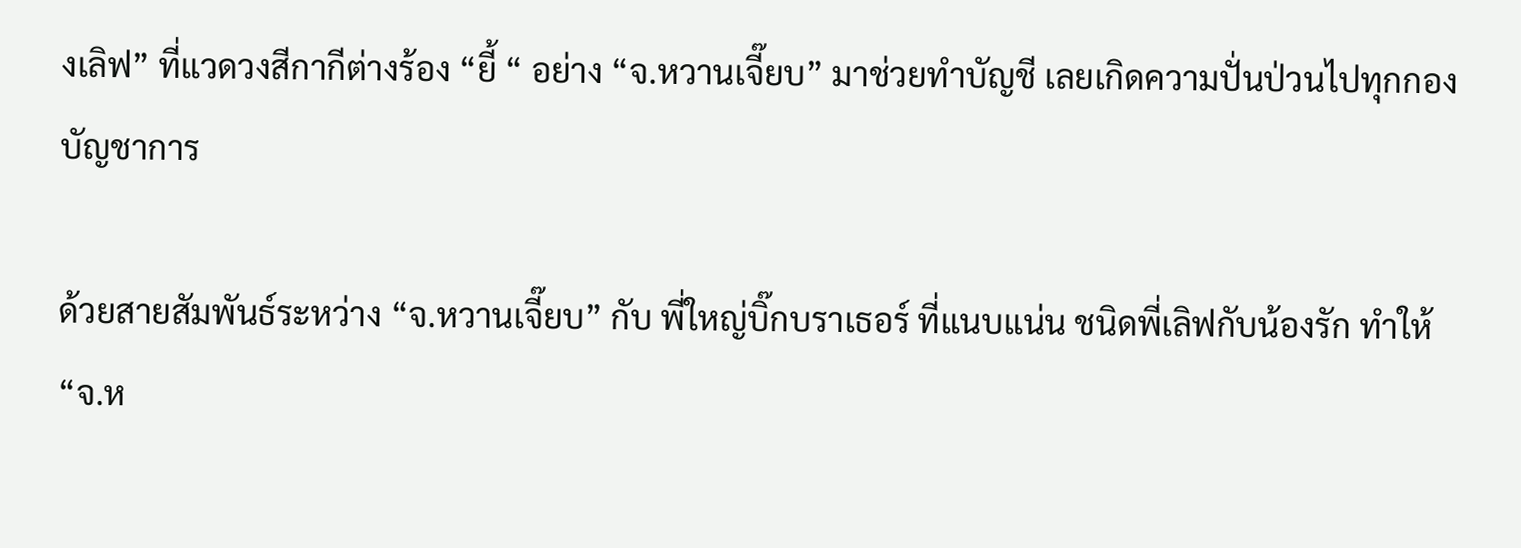งเลิฟ” ที่แวดวงสีกากีต่างร้อง “ยี้ “ อย่าง “จ.หวานเจี๊ยบ” มาช่วยทำบัญชี เลยเกิดความปั่นป่วนไปทุกกองบัญชาการ

ด้วยสายสัมพันธ์ระหว่าง “จ.หวานเจี๊ยบ” กับ พี่ใหญ่บิ๊กบราเธอร์ ที่แนบแน่น ชนิดพี่เลิฟกับน้องรัก ทำให้ “จ.ห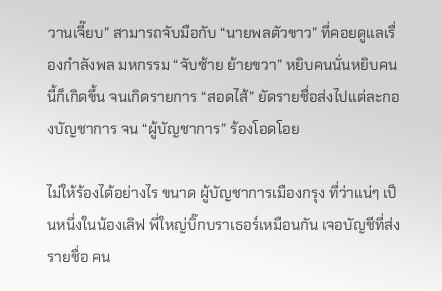วานเจี๊ยบ” สามารถจับมือกับ “นายพลตัวขาว” ที่คอยดูแลเรื่องกำลังพล มหกรรม “จับซ้าย ย้ายขวา” หยิบคนนั่นหยิบคนนี้ก็เกิดขึ้น จนเกิดรายการ “สอดไส้” ยัดรายชื่อส่งไปแต่ละกองบัญชาการ จน “ผู้บัญชาการ” ร้องโอดโอย

ไม่ให้ร้องได้อย่างไร ขนาด ผู้บัญชาการเมืองกรุง ที่ว่าแน่ๆ เป็นหนึ่งในน้องเลิฟ พี่ใหญ่บิ๊กบราเธอร์เหมือนกัน เจอบัญชีที่ส่งรายชื่อ คน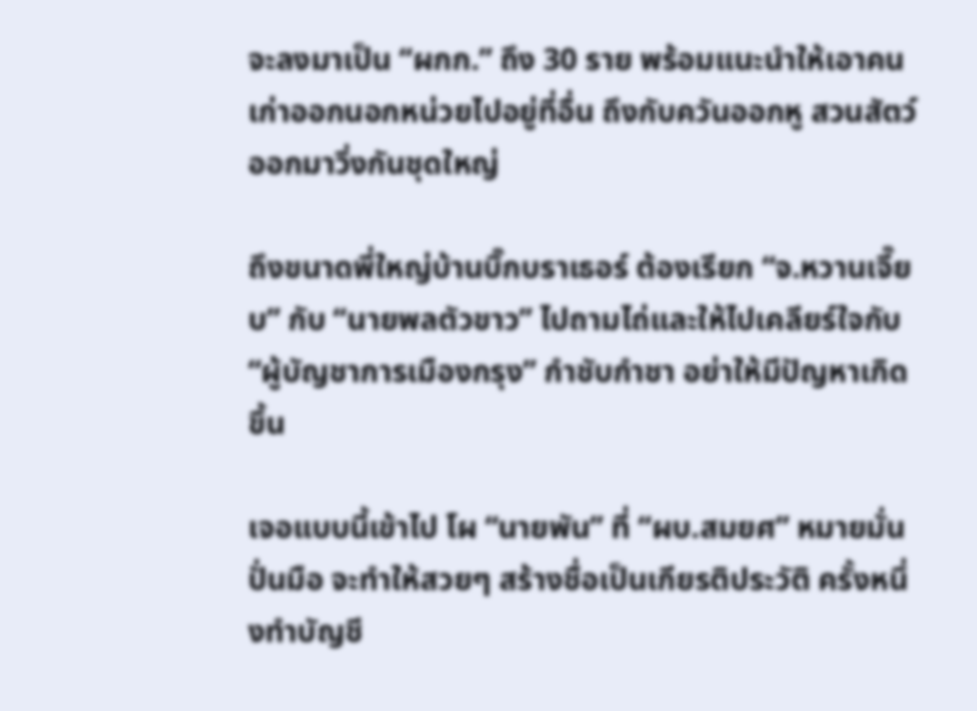จะลงมาเป็น “ผกก.” ถึง 30 ราย พร้อมแนะนำให้เอาคนเก่าออกนอกหน่วยไปอยู่ที่อื่น ถึงกับควันออกหู สวนสัตว์ออกมาวิ่งกันชุดใหญ่

ถึงขนาดพี่ใหญ่บ้านบิ๊กบราเธอร์ ต้องเรียก “จ.หวานเจี๊ยบ” กับ “นายพลตัวขาว” ไปถามไถ่และให้ไปเคลียร์ใจกับ “ผู้บัญชาการเมืองกรุง” กำชับกำชา อย่าให้มีปัญหาเกิดขึ้น

เจอแบบนี้เข้าไป โผ “นายพัน” ที่ “ผบ.สมยศ” หมายมั่นปั่นมือ จะทำให้สวยๆ สร้างชื่อเป็นเกียรติประวัติ ครั้งหนึ่งทำบัญชี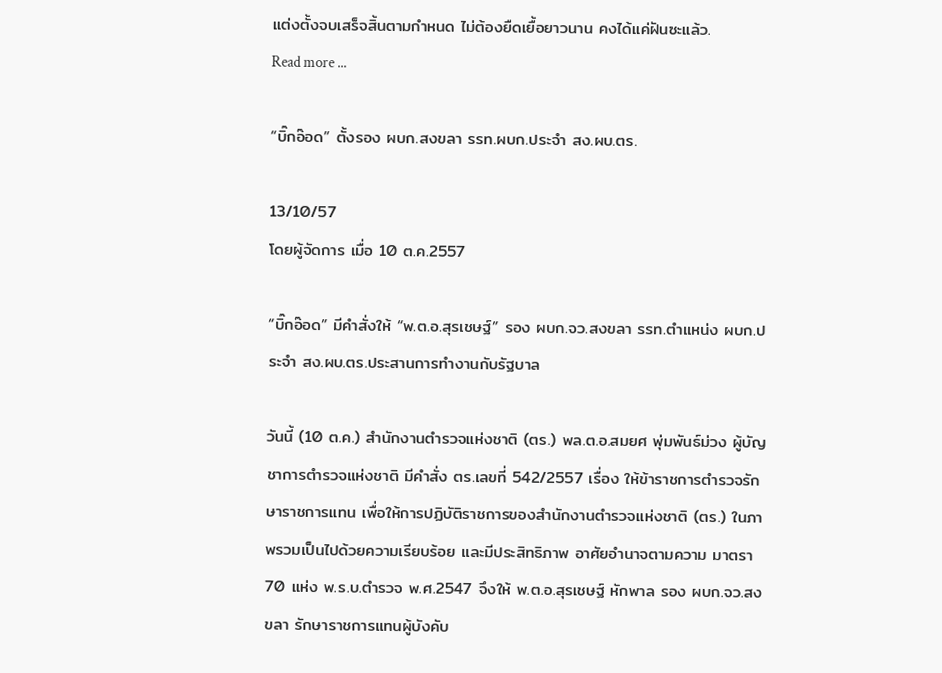แต่งตั้งจบเสร็จสิ้นตามกำหนด ไม่ต้องยืดเยื้อยาวนาน คงได้แค่ฝันซะแล้ว.
Read more ...

“บิ๊กอ๊อด” ตั้งรอง ผบก.สงขลา รรท.ผบก.ประจำ สง.ผบ.ตร.

13/10/57
โดยผู้จัดการ เมื่อ 10 ต.ค.2557

“บิ๊กอ๊อด” มีคำสั่งให้ “พ.ต.อ.สุรเชษฐ์” รอง ผบก.จว.สงขลา รรท.ตำแหน่ง ผบก.ประจำ สง.ผบ.ตร.ประสานการทำงานกับรัฐบาล

วันนี้ (10 ต.ค.) สำนักงานตำรวจแห่งชาติ (ตร.) พล.ต.อ.สมยศ พุ่มพันธ์ม่วง ผู้บัญชาการตำรวจแห่งชาติ มีคำสั่ง ตร.เลขที่ 542/2557 เรื่อง ให้ข้าราชการตำรวจรักษาราชการแทน เพื่อให้การปฏิบัติราชการของสำนักงานตำรวจแห่งชาติ (ตร.) ในภาพรวมเป็นไปด้วยความเรียบร้อย และมีประสิทธิภาพ อาศัยอำนาจตามความ มาตรา 70 แห่ง พ.ร.บ.ตำรวจ พ.ศ.2547 จึงให้ พ.ต.อ.สุรเชษฐ์ หักพาล รอง ผบก.จว.สงขลา รักษาราชการแทนผู้บังคับ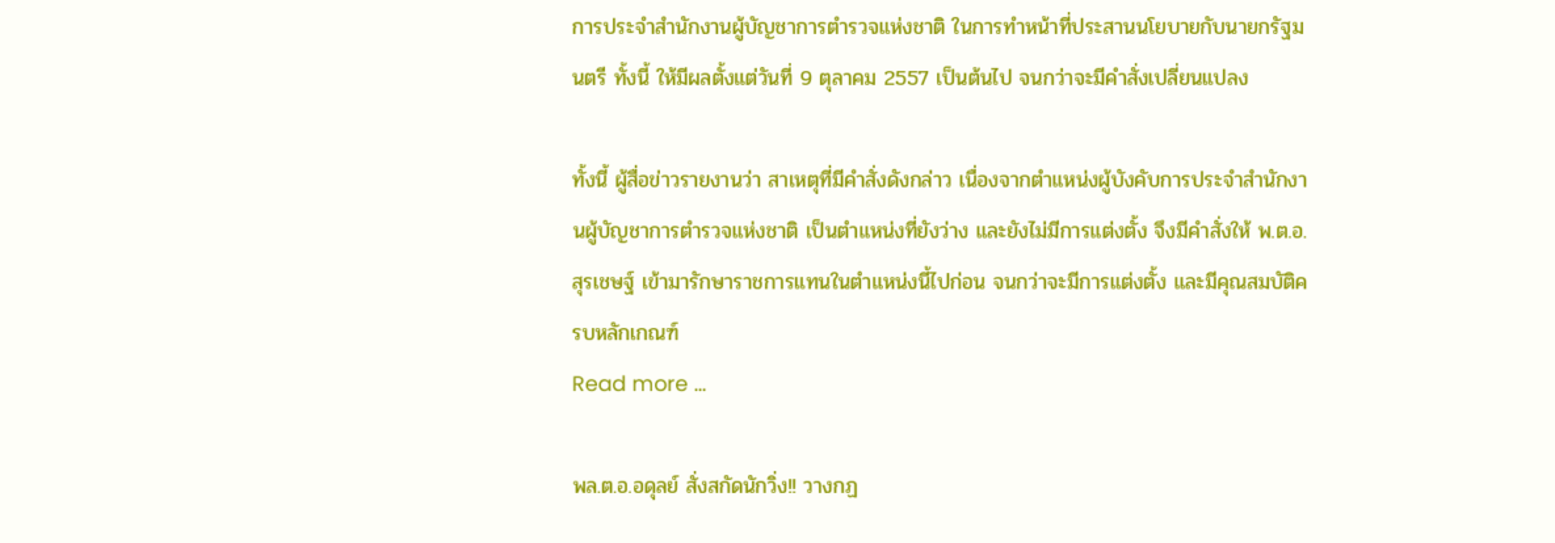การประจำสำนักงานผู้บัญชาการตำรวจแห่งชาติ ในการทำหน้าที่ประสานนโยบายกับนายกรัฐมนตรี ทั้งนี้ ให้มีผลตั้งแต่วันที่ 9 ตุลาคม 2557 เป็นต้นไป จนกว่าจะมีคำสั่งเปลี่ยนแปลง

ทั้งนี้ ผู้สื่อข่าวรายงานว่า สาเหตุที่มีคำสั่งดังกล่าว เนื่องจากตำแหน่งผู้บังคับการประจำสำนักงานผู้บัญชาการตำรวจแห่งชาติ เป็นตำแหน่งที่ยังว่าง และยังไม่มีการแต่งตั้ง จึงมีคำสั่งให้ พ.ต.อ.สุรเชษฐ์ เข้ามารักษาราชการแทนในตำแหน่งนี้ไปก่อน จนกว่าจะมีการแต่งตั้ง และมีคุณสมบัติครบหลักเกณฑ์
Read more ...

พล.ต.อ.อดุลย์ สั่งสกัดนักวิ่ง!! วางกฏ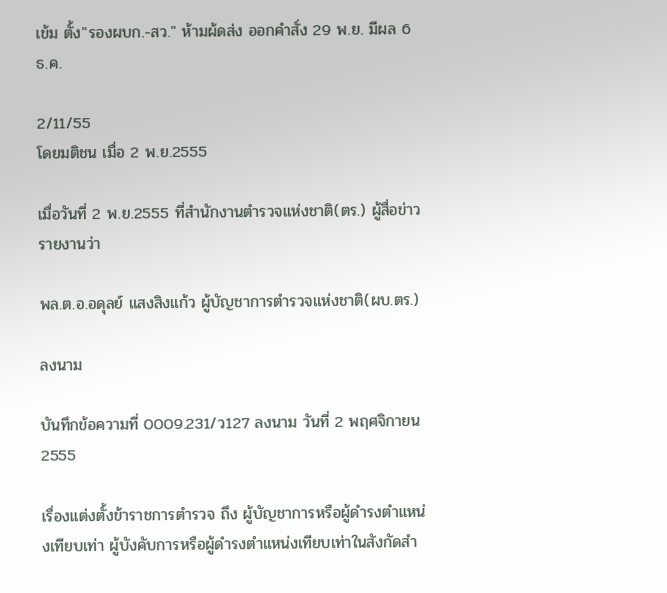เข้ม ตั้ง"รองผบก.-สว." ห้ามผ้ดส่ง ออกคำสั่ง 29 พ.ย. มีผล 6 ธ.ค.

2/11/55
โดยมติชน เมื่อ 2 พ.ย.2555

เมื่อวันที่ 2 พ.ย.2555 ที่สำนักงานตำรวจแห่งชาติ(ตร.) ผู้สื่อข่าวรายงานว่า

พล.ต.อ.อดุลย์ แสงสิงแก้ว ผู้บัญชาการตำรวจแห่งชาติ(ผบ.ตร.)

ลงนาม

บันทึกข้อความที่ 0009.231/ว127 ลงนาม วันที่ 2 พฤศจิกายน 2555

เรื่องแต่งตั้งข้าราชการตำรวจ ถึง ผู้บัญชาการหรือผู้ดำรงตำแหน่งเทียบเท่า ผู้บังคับการหรือผู้ดำรงตำแหน่งเทียบเท่าในสังกัดสำ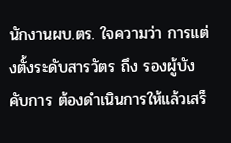นักงานผบ.ตร. ใจความว่า การแต่งตั้งระดับสารวัตร ถึง รองผู้บังคับการ ต้องดำเนินการให้แล้วเสร็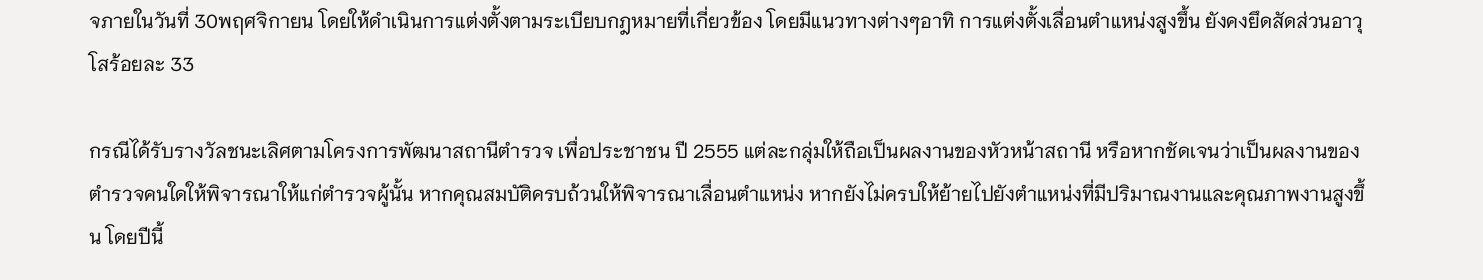จภายในวันที่ 30พฤศจิกายน โดยให้ดำเนินการแต่งตั้งตามระเบียบกฎหมายที่เกี่ยวข้อง โดยมีแนวทางต่างๆอาทิ การแต่งตั้งเลื่อนตำแหน่งสูงขึ้น ยังคงยึดสัดส่วนอาวุโสร้อยละ 33

กรณีได้รับรางวัลชนะเลิศตามโครงการพัฒนาสถานีตำรวจ เพื่อประชาชน ปี 2555 แต่ละกลุ่มให้ถือเป็นผลงานของหัวหน้าสถานี หรือหากชัดเจนว่าเป็นผลงานของตำรวจคนใดให้พิจารณาให้แก่ตำรวจผู้นั้น หากคุณสมบัติครบถ้วนให้พิจารณาเลื่อนตำแหน่ง หากยังไม่ครบให้ย้ายไปยังตำแหน่งที่มีปริมาณงานและคุณภาพงานสูงขึ้น โดยปีนี้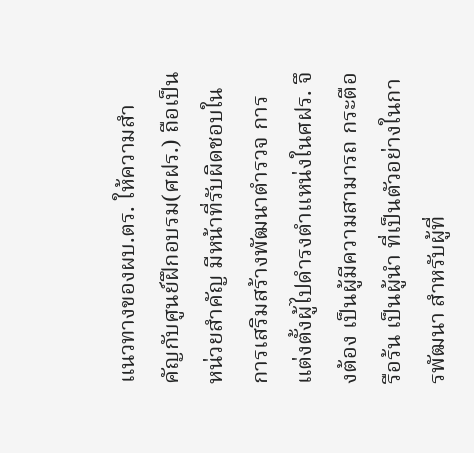แนวทางของผบ.ตร. ให้ความสำคัญกับศูนย์ฝึกอบรม(ศฝร.) ถือเป็นหน่วยสำคัญ มีหน้าที่รับผิดชอบในการเสริมสร้างพัฒนาตำรวจ การแต่งตั้งผู้ไปดำรงตำแหน่งในศฝร. จึงต้อง เป็นผู้มีความสามารถ กระตือรือร้น เป็นผู้นำ ที่เป็นตัวอย่างในการพัฒนา สำหรับผู้ที่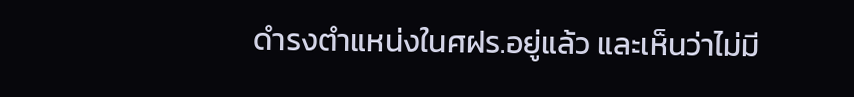ดำรงตำแหน่งในศฝร.อยู่แล้ว และเห็นว่าไม่มี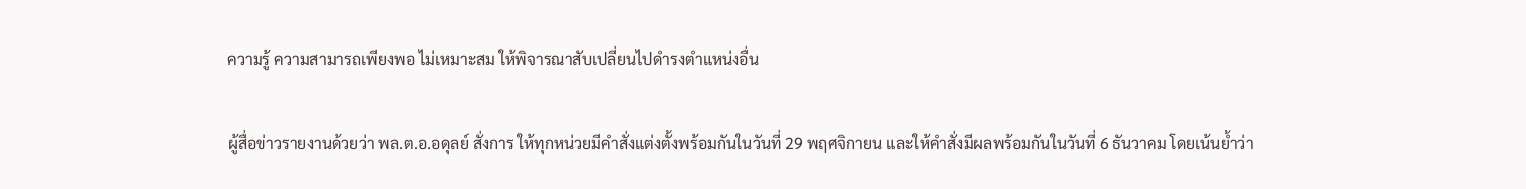ความรู้ ความสามารถเพียงพอ ไม่เหมาะสม ให้พิจารณาสับเปลี่ยนไปดำรงตำแหน่งอื่น

ผู้สื่อข่าวรายงานด้วยว่า พล.ต.อ.อดุลย์ สั่งการ ให้ทุกหน่วยมีคำสั่งแต่งตั้งพร้อมกันในวันที่ 29 พฤศจิกายน และให้คำสั่งมีผลพร้อมกันในวันที่ 6 ธันวาคม โดยเน้นย้ำว่า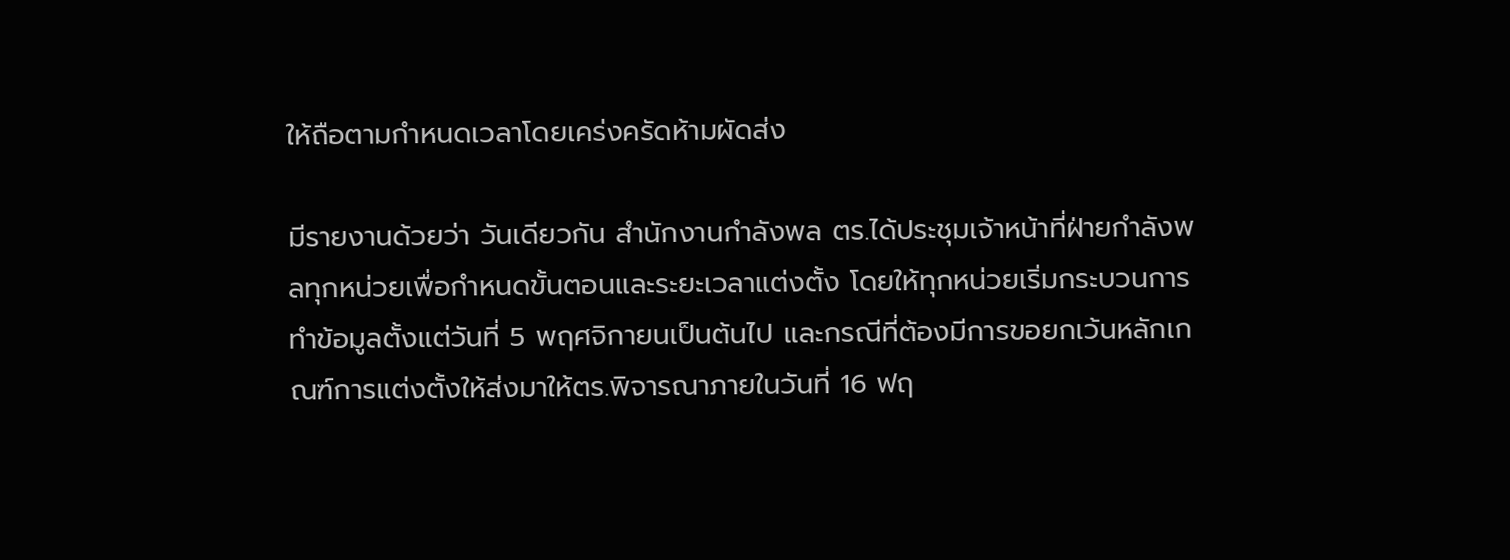ให้ถือตามกำหนดเวลาโดยเคร่งครัดห้ามผัดส่ง

มีรายงานด้วยว่า วันเดียวกัน สำนักงานกำลังพล ตร.ได้ประชุมเจ้าหน้าที่ฝ่ายกำลังพลทุกหน่วยเพื่อกำหนดขั้นตอนและระยะเวลาแต่งตั้ง โดยให้ทุกหน่วยเริ่มกระบวนการทำข้อมูลตั้งแต่วันที่ 5 พฤศจิกายนเป็นต้นไป และกรณีที่ต้องมีการขอยกเว้นหลักเกณฑ์การแต่งตั้งให้ส่งมาให้ตร.พิจารณาภายในวันที่ 16 ฟฤ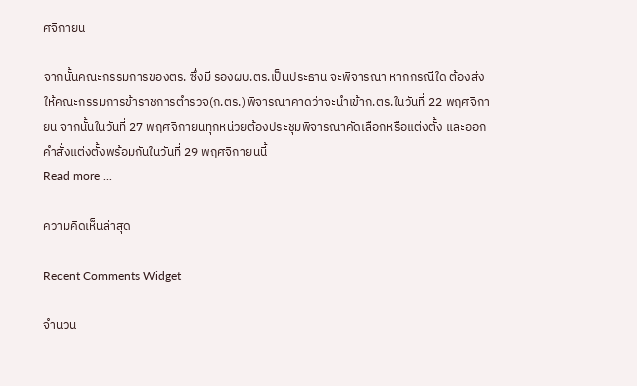ศจิกายน

จากนั้นคณะกรรมการของตร. ซึ่งมี รองผบ.ตร.เป็นประธาน จะพิจารณา หากกรณีใด ต้องส่งให้คณะกรรมการข้าราชการตำรวจ(ก.ตร.)พิจารณาคาดว่าจะนำเข้าก.ตร.ในวันที่ 22 พฤศจิกายน จากนั้นในวันที่ 27 พฤศจิกายนทุกหน่วยต้องประชุมพิจารณาคัดเลือกหรือแต่งตั้ง และออกคำสั่งแต่งตั้งพร้อมกันในวันที่ 29 พฤศจิกายนนี้
Read more ...

ความคิดเห็นล่าสุด

Recent Comments Widget

จำนวน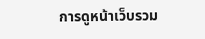การดูหน้าเว็บรวม